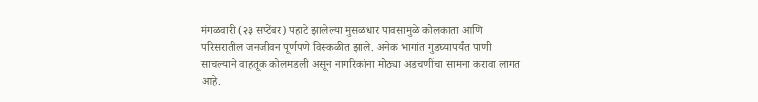मंगळवारी (२३ सप्टेंबर) पहाटे झालेल्या मुसळधार पावसामुळे कोलकाता आणि परिसरातील जनजीवन पूर्णपणे विस्कळीत झाले. अनेक भागांत गुडघ्यापर्यंत पाणी साचल्याने वाहतूक कोलमडली असून नागरिकांना मोठ्या अडचणींचा सामना करावा लागत आहे.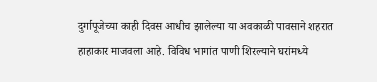दुर्गापूजेच्या काही दिवस आधीच झालेल्या या अवकाळी पावसाने शहरात हाहाकार माजवला आहे. विविध भागांत पाणी शिरल्याने घरांमध्ये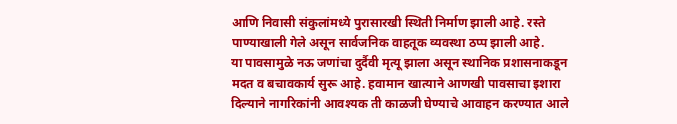आणि निवासी संकुलांमध्ये पुरासारखी स्थिती निर्माण झाली आहे. रस्ते पाण्याखाली गेले असून सार्वजनिक वाहतूक व्यवस्था ठप्प झाली आहे.
या पावसामुळे नऊ जणांचा दुर्दैवी मृत्यू झाला असून स्थानिक प्रशासनाकडून मदत व बचावकार्य सुरू आहे. हवामान खात्याने आणखी पावसाचा इशारा दिल्याने नागरिकांनी आवश्यक ती काळजी घेण्याचे आवाहन करण्यात आले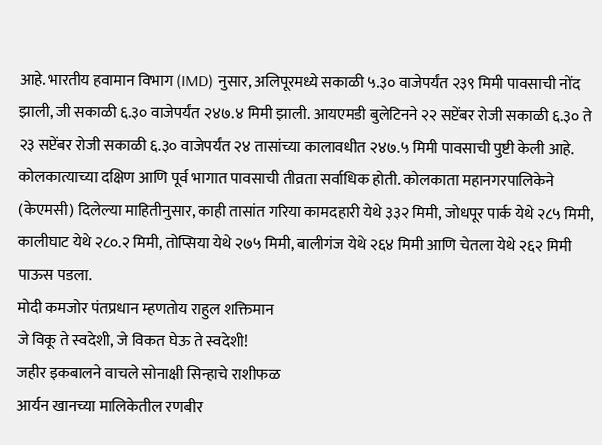आहे. भारतीय हवामान विभाग (IMD) नुसार, अलिपूरमध्ये सकाळी ५.३० वाजेपर्यंत २३९ मिमी पावसाची नोंद झाली, जी सकाळी ६.३० वाजेपर्यंत २४७.४ मिमी झाली. आयएमडी बुलेटिनने २२ सप्टेंबर रोजी सकाळी ६.३० ते २३ सप्टेंबर रोजी सकाळी ६.३० वाजेपर्यंत २४ तासांच्या कालावधीत २४७.५ मिमी पावसाची पुष्टी केली आहे.
कोलकात्याच्या दक्षिण आणि पूर्व भागात पावसाची तीव्रता सर्वाधिक होती. कोलकाता महानगरपालिकेने (केएमसी) दिलेल्या माहितीनुसार, काही तासांत गरिया कामदहारी येथे ३३२ मिमी, जोधपूर पार्क येथे २८५ मिमी, कालीघाट येथे २८०.२ मिमी, तोप्सिया येथे २७५ मिमी, बालीगंज येथे २६४ मिमी आणि चेतला येथे २६२ मिमी पाऊस पडला.
मोदी कमजोर पंतप्रधान म्हणतोय राहुल शक्तिमान
जे विकू ते स्वदेशी, जे विकत घेऊ ते स्वदेशी!
जहीर इकबालने वाचले सोनाक्षी सिन्हाचे राशीफळ
आर्यन खानच्या मालिकेतील रणबीर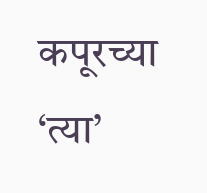कपूरच्या ‘त्या’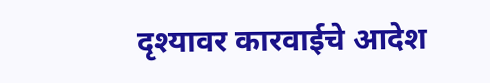दृश्यावर कारवाईचे आदेश